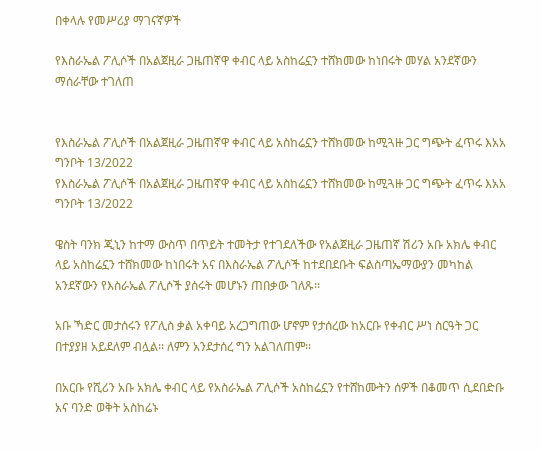በቀላሉ የመሥሪያ ማገናኛዎች

የእስራኤል ፖሊሶች በአልጀዚራ ጋዜጠኛዋ ቀብር ላይ አስከሬኗን ተሸክመው ከነበሩት መሃል አንደኛውን ማሰራቸው ተገለጠ


የእስራኤል ፖሊሶች በአልጀዚራ ጋዜጠኛዋ ቀብር ላይ አስከሬኗን ተሸክመው ከሚጓዙ ጋር ግጭት ፈጥሩ እአአ ግንቦት 13/2022
የእስራኤል ፖሊሶች በአልጀዚራ ጋዜጠኛዋ ቀብር ላይ አስከሬኗን ተሸክመው ከሚጓዙ ጋር ግጭት ፈጥሩ እአአ ግንቦት 13/2022

ዌስት ባንክ ጂኒን ከተማ ውስጥ በጥይት ተመትታ የተገደለችው የአልጀዚራ ጋዜጠኛ ሽሪን አቡ አክሌ ቀብር ላይ አስከሬኗን ተሸክመው ከነበሩት አና በእስራኤል ፖሊሶች ከተደበደቡት ፍልስጣኤማውያን መካከል አንደኛውን የእስራኤል ፖሊሶች ያሰሩት መሆኑን ጠበቃው ገለጹ፡፡

አቡ ኻድር መታሰሩን የፖሊስ ቃል አቀባይ አረጋግጠው ሆኖም የታሰረው ከአርቡ የቀብር ሥነ ስርዓት ጋር በተያያዘ አይደለም ብሏል፡፡ ለምን አንደታሰረ ግን አልገለጠም፡፡

በአርቡ የሺሪን አቡ አክሌ ቀብር ላይ የአስራኤል ፖሊሶች አስከሬኗን የተሸከሙትን ሰዎች በቆመጥ ሲደበድቡ አና ባንድ ወቅት አስከሬኑ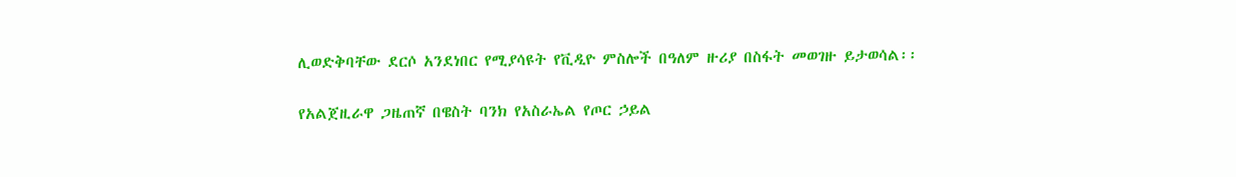ሊወድቅባቸው ደርሶ አንደነበር የሚያሳዩት የቪዲዮ ምስሎች በዓለም ዙሪያ በስፋት መወገዙ ይታወሳል፡፡

የአልጀዚራዋ ጋዜጠኛ በዌስት ባንክ የአስራኤል የጦር ኃይል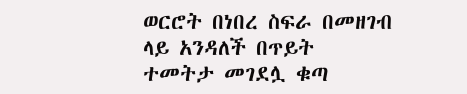ወርሮት በነበረ ስፍራ በመዘገብ ላይ አንዳለች በጥይት ተመትታ መገደሏ ቁጣ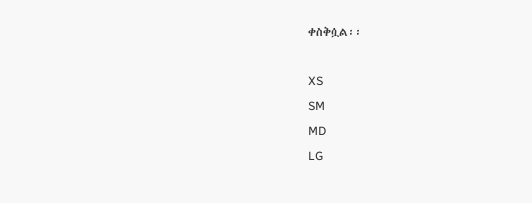ቀስቅሷል፡፡

XS
SM
MD
LG